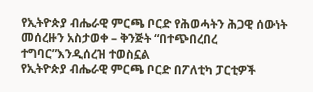የኢትዮጵያ ብሔራዊ ምርጫ ቦርድ የሕወሓትን ሕጋዊ ሰውነት መሰረዙን አስታወቀ – ቅንጅት “በተጭበረበረ ተግባር”እንዲሰረዝ ተወስኗል
የኢትዮጵያ ብሔራዊ ምርጫ ቦርድ በፖለቲካ ፓርቲዎች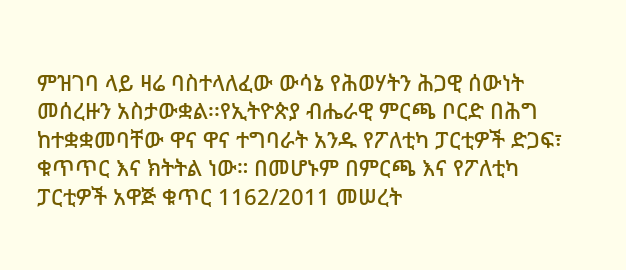ምዝገባ ላይ ዛሬ ባስተላለፈው ውሳኔ የሕወሃትን ሕጋዊ ሰውነት መሰረዙን አስታውቋል፡፡የኢትዮጵያ ብሔራዊ ምርጫ ቦርድ በሕግ ከተቋቋመባቸው ዋና ዋና ተግባራት አንዱ የፖለቲካ ፓርቲዎች ድጋፍ፣ ቁጥጥር እና ክትትል ነው። በመሆኑም በምርጫ እና የፖለቲካ ፓርቲዎች አዋጅ ቁጥር 1162/2011 መሠረት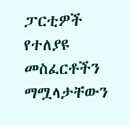ፓርቲዎች የተለያዩ መስፈርቶችን ማሟላታቸውን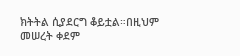ክትትል ሲያደርግ ቆይቷል።በዚህም መሠረት ቀደም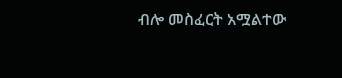ብሎ መስፈርት አሟልተው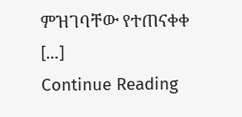ምዝገባቸው የተጠናቀቀ […]
Continue Reading